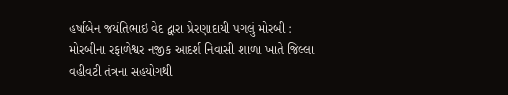હર્ષાબેન જયંતિભાઇ વેદ દ્વારા પ્રેરણાદાયી પગલું મોરબી : મોરબીના રફાળેશ્વર નજીક આદર્શ નિવાસી શાળા ખાતે જિલ્લા વહીવટી તંત્રના સહયોગથી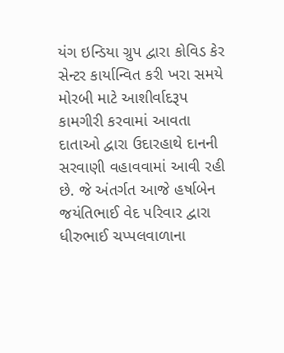યંગ ઇન્ડિયા ગ્રુપ દ્વારા કોવિડ કેર સેન્ટર કાર્યાન્વિત કરી ખરા સમયે મોરબી માટે આશીર્વાદરૂપ કામગીરી કરવામાં આવતા દાતાઓ દ્વારા ઉદારહાથે દાનની સરવાણી વહાવવામાં આવી રહી છે. જે અંતર્ગત આજે હર્ષાબેન જયંતિભાઈ વેદ પરિવાર દ્વારા ધીરુભાઈ ચપ્પલવાળાના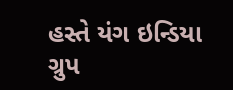હસ્તે યંગ ઇન્ડિયા ગ્રુપ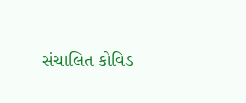સંચાલિત કોવિડ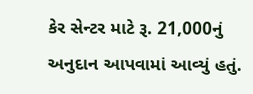કેર સેન્ટર માટે રૂ. 21,000નું અનુદાન આપવામાં આવ્યું હતું.